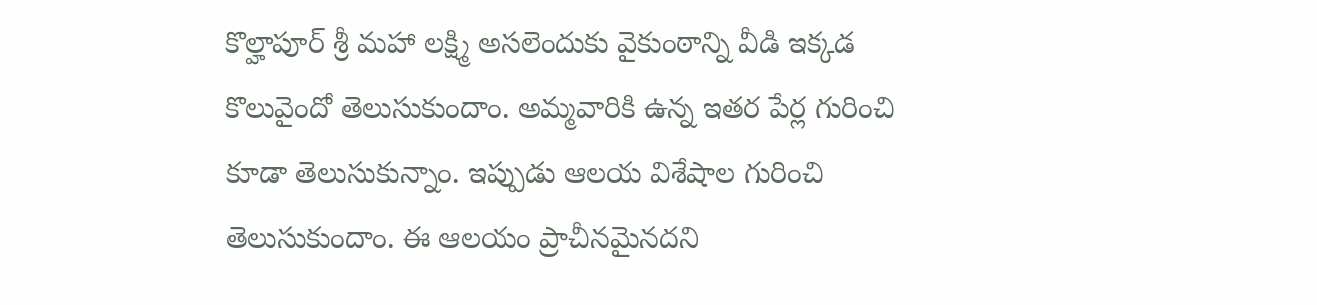కొల్హాపూర్ శ్రీ మహా లక్ష్మి అసలెందుకు వైకుంఠాన్ని వీడి ఇక్కడ కొలువైందో తెలుసుకుందాం. అమ్మవారికి ఉన్న ఇతర పేర్ల గురించి కూడా తెలుసుకున్నాం. ఇప్పుడు ఆలయ విశేషాల గురించి తెలుసుకుందాం. ఈ ఆలయం ప్రాచీనమైనదని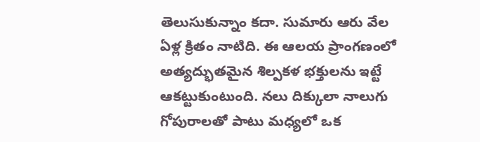తెలుసుకున్నాం కదా. సుమారు ఆరు వేల ఏళ్ల క్రితం నాటిది. ఈ ఆలయ ప్రాంగణంలో అత్యద్భుతమైన శిల్పకళ భక్తులను ఇట్టే ఆకట్టుకుంటుంది. నలు దిక్కులా నాలుగు గోపురాలతో పాటు మధ్యలో ఒక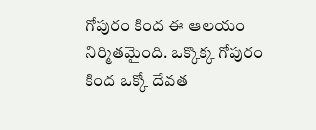గోపురం కింద ఈ ఆలయం నిర్మితమైంది. ఒక్కొక్క గోపురం కింద ఒక్కో దేవత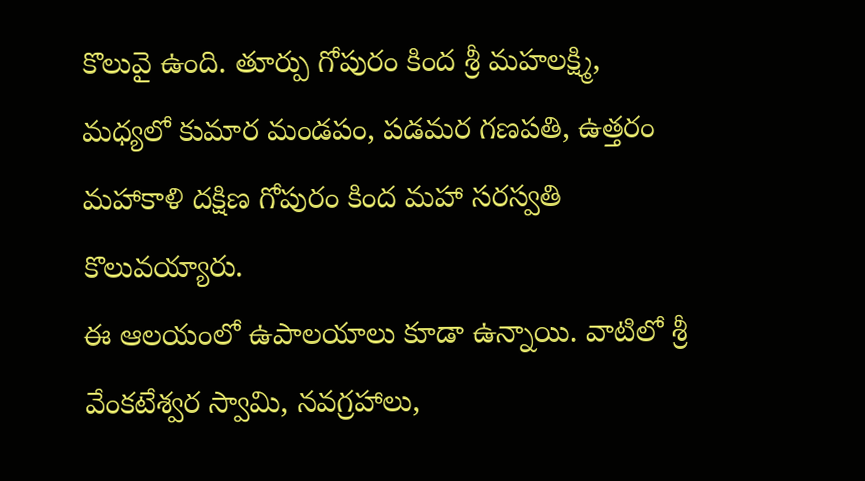కొలువై ఉంది. తూర్పు గోపురం కింద శ్రీ మహలక్ష్మి, మధ్యలో కుమార మండపం, పడమర గణపతి, ఉత్తరం మహాకాళి దక్షిణ గోపురం కింద మహా సరస్వతి కొలువయ్యారు.
ఈ ఆలయంలో ఉపాలయాలు కూడా ఉన్నాయి. వాటిలో శ్రీ వేంకటేశ్వర స్వామి, నవగ్రహాలు,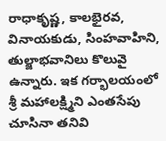రాధాకృష్ణ, కాలభైరవ, వినాయకుడు, సింహవాహిని, తుల్జాభవానిలు కొలువై ఉన్నారు. ఇక గర్భాలయంలో శ్రీ మహాలక్ష్మిని ఎంతసేపు చూసినా తనివి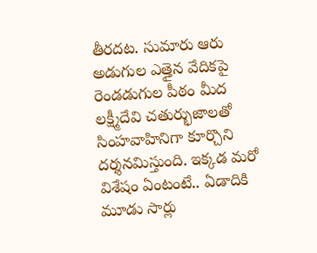తీరదట. సుమారు ఆరు అడుగుల ఎత్తైన వేదికపై రెండడుగుల పీఠం మీద లక్ష్మీదేవి చతుర్భుజాలతో సింహవాహినిగా కూర్చొని దర్శనమిస్తుంది. ఇక్కడ మరో విశేషం ఏంటంటే.. ఏడాదికి మూడు సార్లు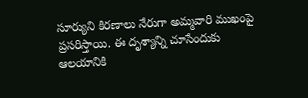సూర్యుని కిరణాలు నేరుగా అమ్మవారి ముఖంపై ప్రసరిస్తాయి. ఈ దృశ్యాన్ని చూసేందుకు ఆలయానికి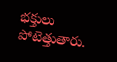భక్తులు పోటెత్తుతారు.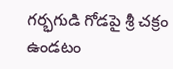గర్భగుడి గోడపై శ్రీ చక్రం ఉండటం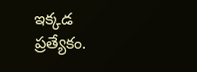ఇక్కడ ప్రత్యేకం.